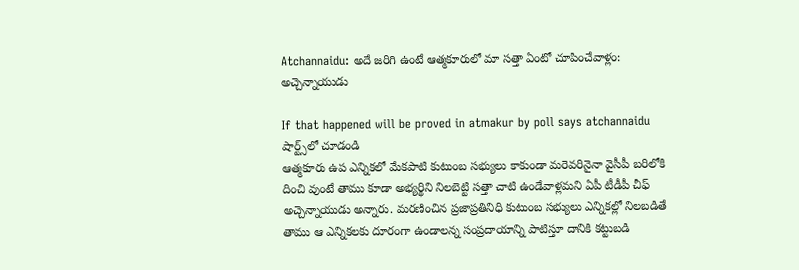Atchannaidu: అదే జరిగి ఉంటే ఆత్మకూరులో మా సత్తా ఏంటో చూపించేవాళ్లం: అచ్చెన్నాయుడు

If that happened will be proved in atmakur by poll says atchannaidu
షార్ట్స్‌లో చూడండి
ఆత్మకూరు ఉప ఎన్నికలో మేకపాటి కుటుంబ సభ్యులు కాకుండా మరెవరినైనా వైసీపీ బరిలోకి దించి వుంటే తాము కూడా అభ్యర్థిని నిలబెట్టి సత్తా చాటి ఉండేవాళ్లమని ఏపీ టీడీపీ చీఫ్ అచ్చెన్నాయుడు అన్నారు. మరణించిన ప్రజాప్రతినిధి కుటుంబ సభ్యులు ఎన్నికల్లో నిలబడితే తాము ఆ ఎన్నికలకు దూరంగా ఉండాలన్న సంప్రదాయాన్ని పాటిస్తూ దానికి కట్టుబడి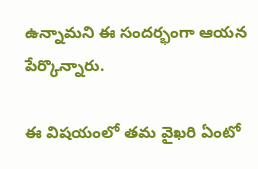ఉన్నామని ఈ సందర్భంగా ఆయన పేర్కొన్నారు.

ఈ విషయంలో తమ వైఖరి ఏంటో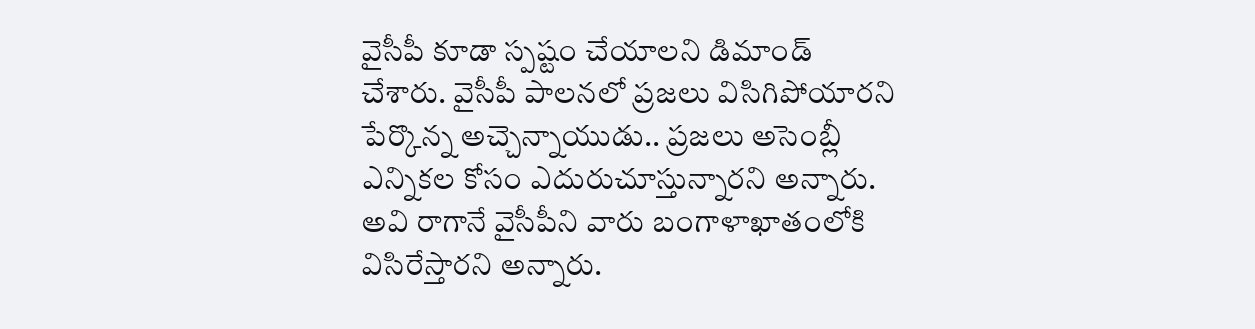వైసీపీ కూడా స్పష్టం చేయాలని డిమాండ్ చేశారు. వైసీపీ పాలనలో ప్రజలు విసిగిపోయారని పేర్కొన్న అచ్చెన్నాయుడు.. ప్రజలు అసెంబ్లీ ఎన్నికల కోసం ఎదురుచూస్తున్నారని అన్నారు. అవి రాగానే వైసీపీని వారు బంగాళాఖాతంలోకి విసిరేస్తారని అన్నారు.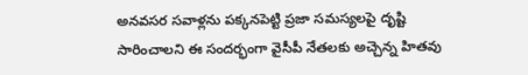అనవసర సవాళ్లను పక్కనపెట్టి ప్రజా సమస్యలపై దృష్టి సారించాలని ఈ సందర్భంగా వైసీపీ నేతలకు అచ్చెన్న హితవు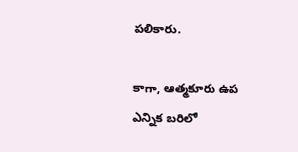పలికారు.

కాగా, ఆత్మకూరు ఉప ఎన్నిక బరిలో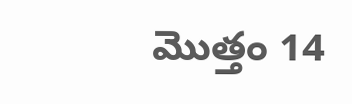మొత్తం 14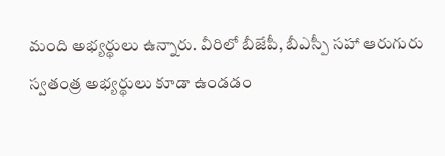మంది అభ్యర్థులు ఉన్నారు. వీరిలో బీజేపీ, బీఎస్పీ సహా ఆరుగురు స్వతంత్ర అభ్యర్థులు కూడా ఉండడం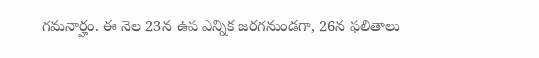గమనార్హం. ఈ నెల 23న ఉప ఎన్నిక జరగనుండగా, 26న ఫలితాలు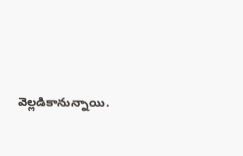వెల్లడికానున్నాయి.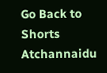Go Back to Shorts
Atchannaidu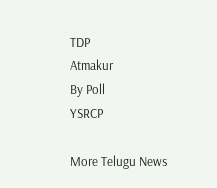TDP
Atmakur
By Poll
YSRCP

More Telugu News